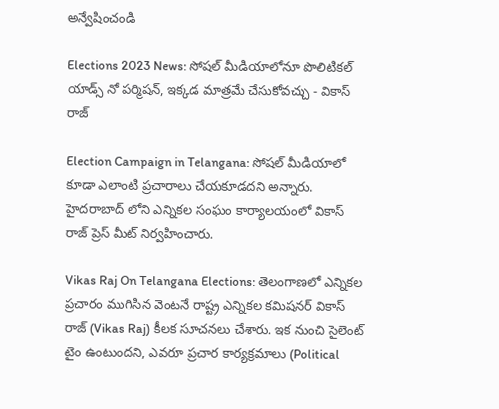అన్వేషించండి

Elections 2023 News: సోషల్ మీడియాలోనూ పొలిటికల్ యాడ్స్ నో పర్మిషన్, ఇక్కడ మాత్రమే చేసుకోవచ్చు - వికాస్ రాజ్

Election Campaign in Telangana: సోషల్ మీడియాలో కూడా ఎలాంటి ప్రచారాలు చేయకూడదని అన్నారు. హైదరాబాద్ లోని ఎన్నికల సంఘం కార్యాలయంలో వికాస్ రాజ్ ప్రెస్ మీట్ నిర్వహించారు.

Vikas Raj On Telangana Elections: తెలంగాణలో ఎన్నికల ప్రచారం ముగిసిన వెంటనే రాష్ట్ర ఎన్నికల కమిషనర్ వికాస్ రాజ్ (Vikas Raj) కీలక సూచనలు చేశారు. ఇక నుంచి సైలెంట్ టైం ఉంటుందని, ఎవరూ ప్రచార కార్యక్రమాలు (Political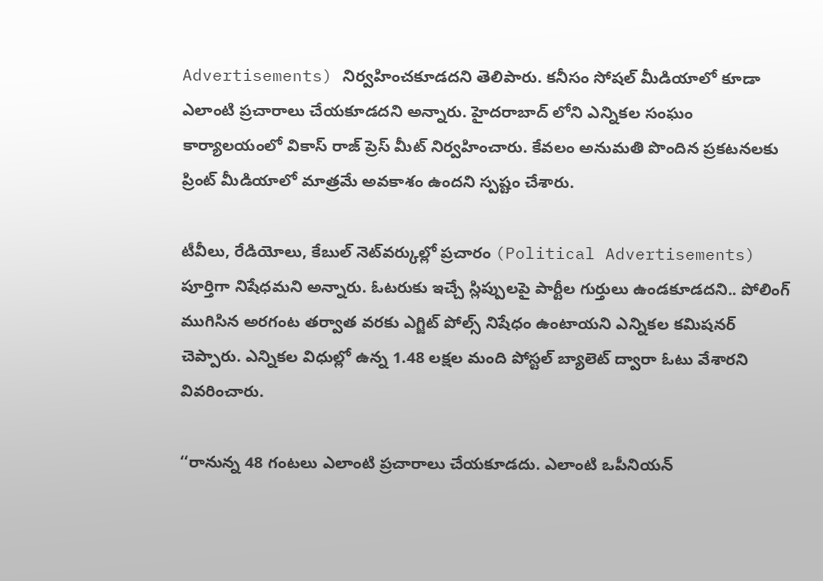Advertisements) నిర్వహించకూడదని తెలిపారు. కనీసం సోషల్ మీడియాలో కూడా ఎలాంటి ప్రచారాలు చేయకూడదని అన్నారు. హైదరాబాద్ లోని ఎన్నికల సంఘం కార్యాలయంలో వికాస్ రాజ్ ప్రెస్ మీట్ నిర్వహించారు. కేవలం అనుమతి పొందిన ప్రకటనలకు ప్రింట్‌ మీడియాలో మాత్రమే అవకాశం ఉందని స్పష్టం చేశారు.

టీవీలు, రేడియోలు, కేబుల్‌ నెట్‌వర్కుల్లో ప్రచారం (Political Advertisements) పూర్తిగా నిషేధమని అన్నారు. ఓటరుకు ఇచ్చే స్లిప్పులపై పార్టీల గుర్తులు ఉండకూడదని.. పోలింగ్‌ ముగిసిన అరగంట తర్వాత వరకు ఎగ్జిట్‌ పోల్స్‌ నిషేధం ఉంటాయని ఎన్నికల కమిషనర్ చెప్పారు. ఎన్నికల విధుల్లో ఉన్న 1.48 లక్షల మంది పోస్టల్‌ బ్యాలెట్‌ ద్వారా ఓటు వేశారని వివరించారు.

‘‘రానున్న 48 గంటలు ఎలాంటి ప్రచారాలు చేయకూడదు. ఎలాంటి ఒపీనియన్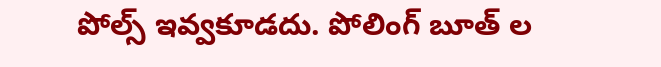పోల్స్ ఇవ్వకూడదు. పోలింగ్ బూత్ ల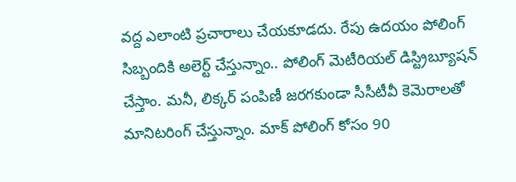వద్ద ఎలాంటి ప్రచారాలు చేయకూడదు. రేపు ఉదయం పోలింగ్ సిబ్బందికి అలెర్ట్ చేస్తున్నాం.. పోలింగ్ మెటీరియల్ డిస్ట్రిబ్యూషన్ చేస్తాం. మనీ, లిక్కర్ పంపిణీ జరగకుండా సీసీటీవీ కెమెరాలతో మానిటరింగ్ చేస్తున్నాం. మాక్ పోలింగ్ కోసం 90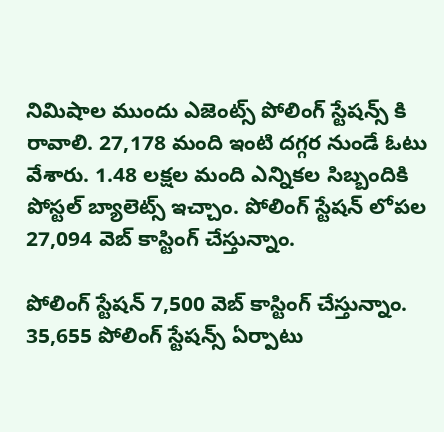నిమిషాల ముందు ఎజెంట్స్ పోలింగ్ స్టేషన్స్ కి రావాలి. 27,178 మంది ఇంటి దగ్గర నుండే ఓటు వేశారు. 1.48 లక్షల మంది ఎన్నికల సిబ్బందికి పోస్టల్ బ్యాలెట్స్ ఇచ్చాం. పోలింగ్ స్టేషన్ లోపల 27,094 వెబ్ కాస్టింగ్ చేస్తున్నాం.

పోలింగ్ స్టేషన్ 7,500 వెబ్ కాస్టింగ్ చేస్తున్నాం. 35,655 పోలింగ్ స్టేషన్స్ ఏర్పాటు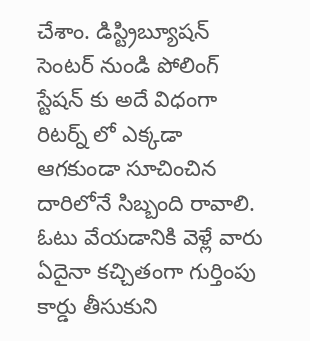చేశాం. డిస్ట్రిబ్యూషన్ సెంటర్ నుండి పోలింగ్ స్టేషన్ కు అదే విధంగా రిటర్న్ లో ఎక్కడా ఆగకుండా సూచించిన దారిలోనే సిబ్బంది రావాలి. ఓటు వేయడానికి వెళ్లే వారు ఏదైనా కచ్చితంగా గుర్తింపు కార్డు తీసుకుని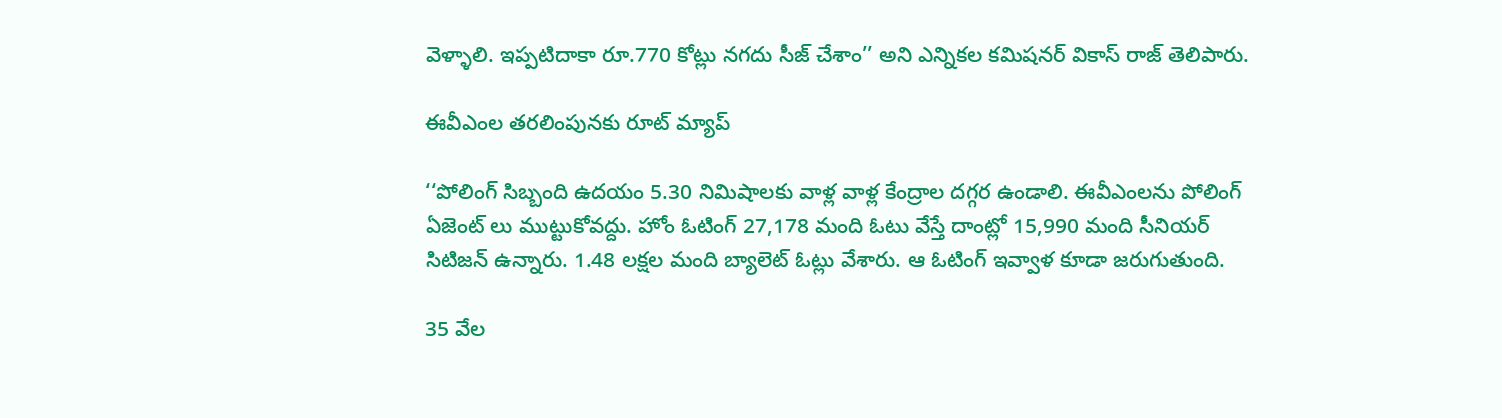వెళ్ళాలి. ఇప్పటిదాకా రూ.770 కోట్లు నగదు సీజ్ చేశాం’’ అని ఎన్నికల కమిషనర్ వికాస్ రాజ్ తెలిపారు.

ఈవీఎంల తరలింపునకు రూట్ మ్యాప్

‘‘పోలింగ్ సిబ్బంది ఉదయం 5.30 నిమిషాలకు వాళ్ల వాళ్ల కేంద్రాల దగ్గర ఉండాలి. ఈవీఎంలను పోలింగ్ ఏజెంట్ లు ముట్టుకోవద్దు. హోం ఓటింగ్ 27,178 మంది ఓటు వేస్తే దాంట్లో 15,990 మంది సీనియర్ సిటిజన్ ఉన్నారు. 1.48 లక్షల మంది బ్యాలెట్ ఓట్లు వేశారు. ఆ ఓటింగ్ ఇవ్వాళ కూడా జరుగుతుంది.

35 వేల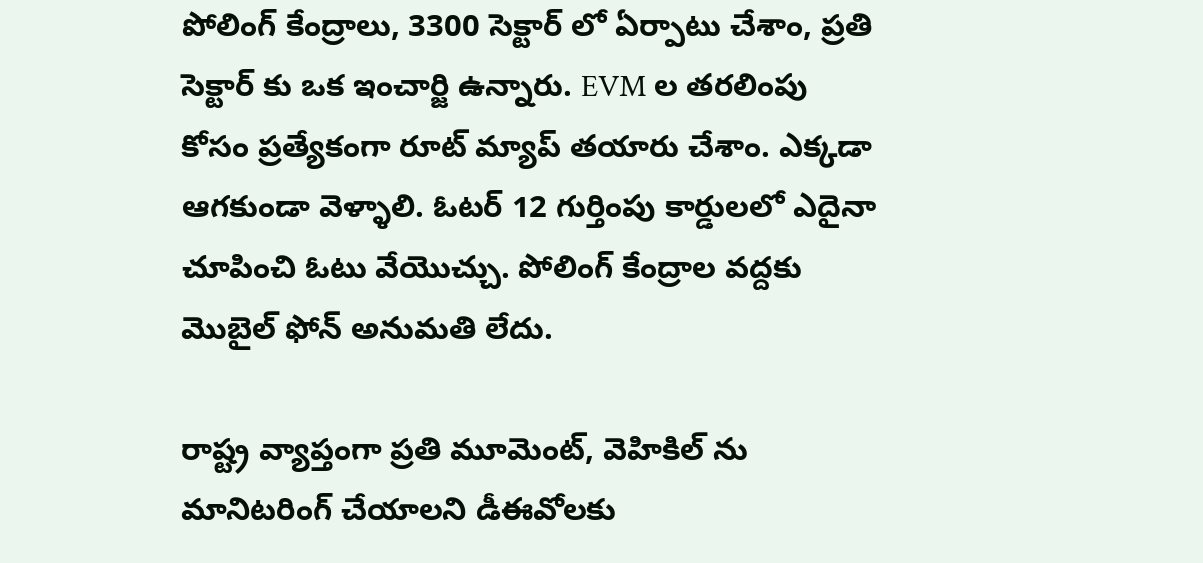పోలింగ్ కేంద్రాలు, 3300 సెక్టార్ లో ఏర్పాటు చేశాం, ప్రతి సెక్టార్ కు ఒక ఇంచార్జి ఉన్నారు. EVM ల తరలింపు కోసం ప్రత్యేకంగా రూట్ మ్యాప్ తయారు చేశాం. ఎక్కడా ఆగకుండా వెళ్ళాలి. ఓటర్ 12 గుర్తింపు కార్డులలో ఎదైనా చూపించి ఓటు వేయొచ్చు. పోలింగ్ కేంద్రాల వద్దకు మొబైల్ ఫోన్ అనుమతి లేదు.

రాష్ట్ర వ్యాప్తంగా ప్రతి మూమెంట్, వెహికిల్ ను మానిటరింగ్ చేయాలని డీఈవోలకు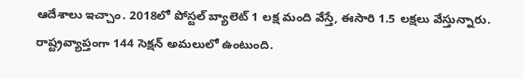ఆదేశాలు ఇచ్చాం. 2018లో పోస్టల్ బ్యాలెట్ 1 లక్ష మంది వేస్తే, ఈసారి 1.5 లక్షలు వేస్తున్నారు. రాష్ట్రవ్యాప్తంగా 144 సెక్షన్ అమలులో ఉంటుంది.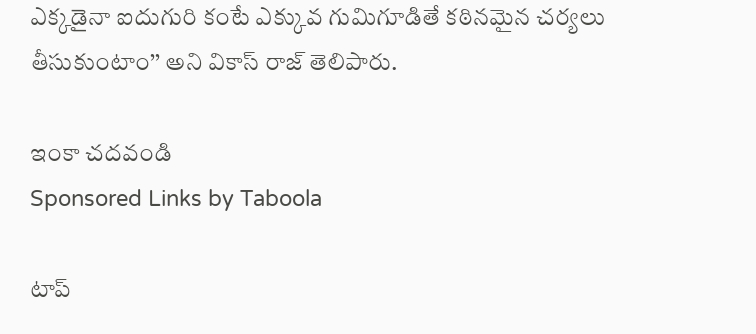ఎక్కడైనా ఐదుగురి కంటే ఎక్కువ గుమిగూడితే కఠినమైన చర్యలు తీసుకుంటాం’’ అని వికాస్ రాజ్ తెలిపారు.

ఇంకా చదవండి
Sponsored Links by Taboola

టాప్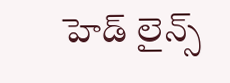హెడ్ లైన్స్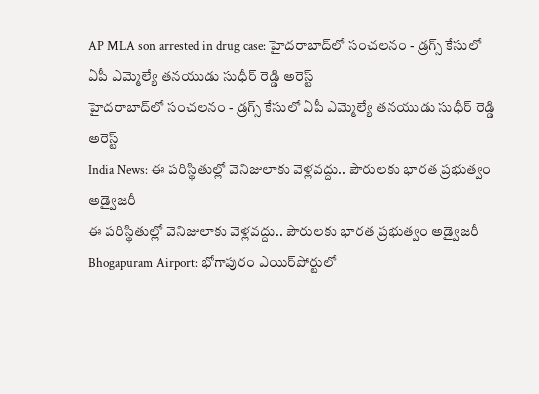AP MLA son arrested in drug case: హైదరాబాద్‌లో సంచలనం - డ్రగ్స్ కేసులో ఏపీ ఎమ్మెల్యే తనయుడు సుధీర్ రెడ్డి అరెస్ట్
హైదరాబాద్‌లో సంచలనం - డ్రగ్స్ కేసులో ఏపీ ఎమ్మెల్యే తనయుడు సుధీర్ రెడ్డి అరెస్ట్
India News: ఈ పరిస్థితుల్లో వెనిజులాకు వెళ్లవద్దు.. పౌరులకు భారత ప్రభుత్వం అడ్వైజరీ
ఈ పరిస్థితుల్లో వెనిజులాకు వెళ్లవద్దు.. పౌరులకు భారత ప్రభుత్వం అడ్వైజరీ
Bhogapuram Airport: భోగాపురం ఎయిర్‌పోర్టులో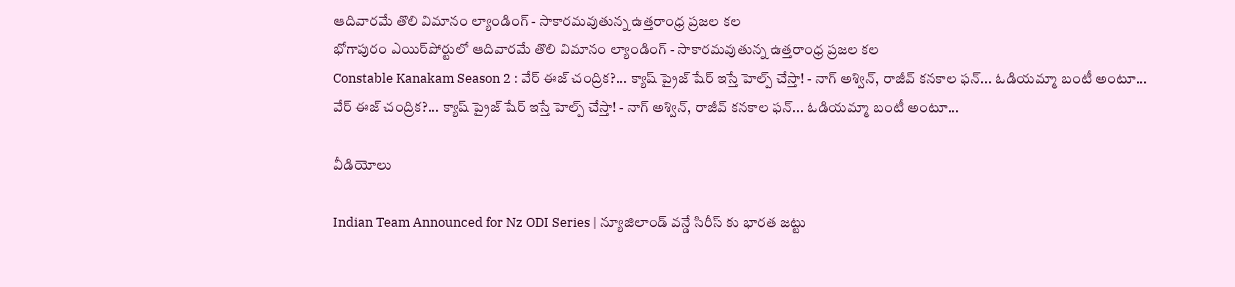ఆదివారమే తొలి విమానం ల్యాండింగ్ - సాకారమవుతున్న ఉత్తరాంధ్ర ప్రజల కల
భోగాపురం ఎయిర్‌పోర్టులో ఆదివారమే తొలి విమానం ల్యాండింగ్ - సాకారమవుతున్న ఉత్తరాంధ్ర ప్రజల కల
Constable Kanakam Season 2 : వేర్ ఈజ్ చంద్రిక?... క్యాష్ ప్రైజ్ షేర్ ఇస్తే హెల్ప్ చేస్తా! - నాగ్ అశ్విన్, రాజీవ్ కనకాల ఫన్... ఓడియమ్మా బంటీ అంటూ...
వేర్ ఈజ్ చంద్రిక?... క్యాష్ ప్రైజ్ షేర్ ఇస్తే హెల్ప్ చేస్తా! - నాగ్ అశ్విన్, రాజీవ్ కనకాల ఫన్... ఓడియమ్మా బంటీ అంటూ...

వీడియోలు

Indian Team Announced for Nz ODI Series | న్యూజిలాండ్ వన్డే సిరీస్ కు భారత జట్టు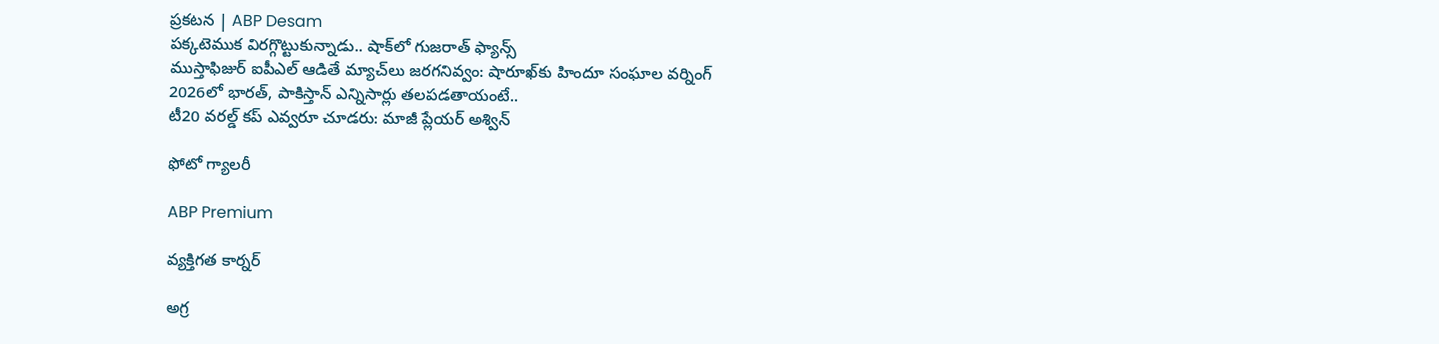ప్రకటన | ABP Desam
పక్కటెముక విరగ్గొట్టుకున్నాడు.. షాక్‌లో గుజరాత్ ఫ్యాన్స్
ముస్తాఫిజుర్‌ ఐపీఎల్ ఆడితే మ్యాచ్‌లు జరగనివ్వం: షారూఖ్‌కు హిందూ సంఘాల వర్నింగ్
2026లో భారత్, పాకిస్తాన్ ఎన్నిసార్లు తలపడతాయంటే..
టీ20 వరల్డ్ కప్ ఎవ్వరూ చూడరు: మాజీ ప్లేయర్ అశ్విన్

ఫోటో గ్యాలరీ

ABP Premium

వ్యక్తిగత కార్నర్

అగ్ర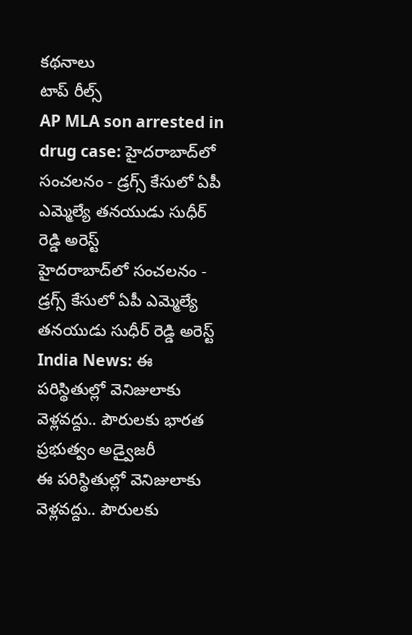కథనాలు
టాప్ రీల్స్
AP MLA son arrested in drug case: హైదరాబాద్‌లో సంచలనం - డ్రగ్స్ కేసులో ఏపీ ఎమ్మెల్యే తనయుడు సుధీర్ రెడ్డి అరెస్ట్
హైదరాబాద్‌లో సంచలనం - డ్రగ్స్ కేసులో ఏపీ ఎమ్మెల్యే తనయుడు సుధీర్ రెడ్డి అరెస్ట్
India News: ఈ పరిస్థితుల్లో వెనిజులాకు వెళ్లవద్దు.. పౌరులకు భారత ప్రభుత్వం అడ్వైజరీ
ఈ పరిస్థితుల్లో వెనిజులాకు వెళ్లవద్దు.. పౌరులకు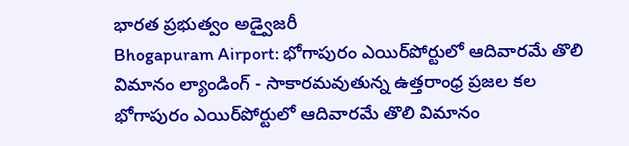భారత ప్రభుత్వం అడ్వైజరీ
Bhogapuram Airport: భోగాపురం ఎయిర్‌పోర్టులో ఆదివారమే తొలి విమానం ల్యాండింగ్ - సాకారమవుతున్న ఉత్తరాంధ్ర ప్రజల కల
భోగాపురం ఎయిర్‌పోర్టులో ఆదివారమే తొలి విమానం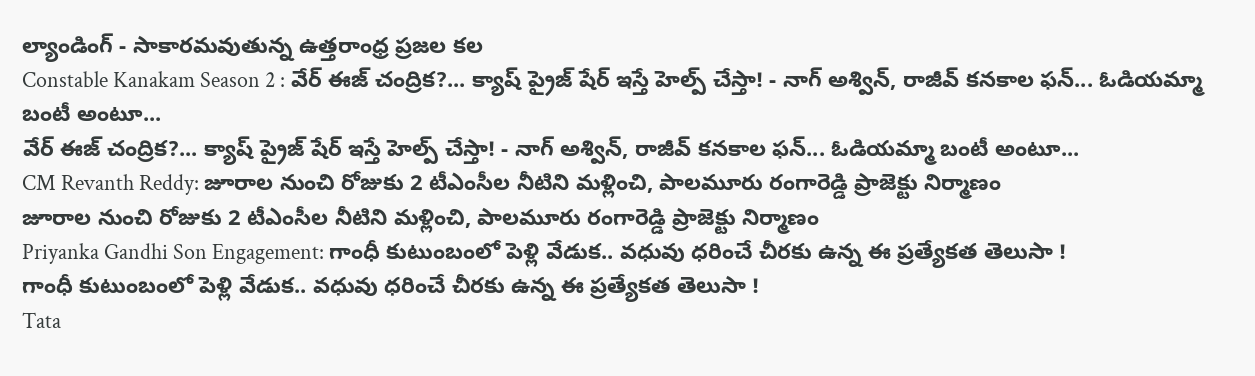ల్యాండింగ్ - సాకారమవుతున్న ఉత్తరాంధ్ర ప్రజల కల
Constable Kanakam Season 2 : వేర్ ఈజ్ చంద్రిక?... క్యాష్ ప్రైజ్ షేర్ ఇస్తే హెల్ప్ చేస్తా! - నాగ్ అశ్విన్, రాజీవ్ కనకాల ఫన్... ఓడియమ్మా బంటీ అంటూ...
వేర్ ఈజ్ చంద్రిక?... క్యాష్ ప్రైజ్ షేర్ ఇస్తే హెల్ప్ చేస్తా! - నాగ్ అశ్విన్, రాజీవ్ కనకాల ఫన్... ఓడియమ్మా బంటీ అంటూ...
CM Revanth Reddy: జూరాల నుంచి రోజుకు 2 టీఎంసీల నీటిని మళ్లించి, పాలమూరు రంగారెడ్డి ప్రాజెక్టు నిర్మాణం
జూరాల నుంచి రోజుకు 2 టీఎంసీల నీటిని మళ్లించి, పాలమూరు రంగారెడ్డి ప్రాజెక్టు నిర్మాణం
Priyanka Gandhi Son Engagement: గాంధీ కుటుంబంలో పెళ్లి వేడుక.. వధువు ధరించే చీరకు ఉన్న ఈ ప్రత్యేకత తెలుసా !
గాంధీ కుటుంబంలో పెళ్లి వేడుక.. వధువు ధరించే చీరకు ఉన్న ఈ ప్రత్యేకత తెలుసా !
Tata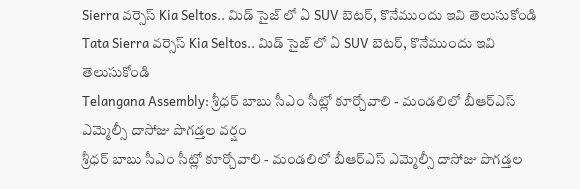Sierra వర్సెస్ Kia Seltos.. మిడ్ సైజ్ లో ఏ SUV బెటర్, కొనేముందు ఇవి తెలుసుకోండి
Tata Sierra వర్సెస్ Kia Seltos.. మిడ్ సైజ్ లో ఏ SUV బెటర్, కొనేముందు ఇవి తెలుసుకోండి
Telangana Assembly: శ్రీధర్ బాబు సీఎం సీట్లో కూర్చోవాలి - మండలిలో బీఆర్ఎస్ ఎమ్మెల్సీ దాసోజు పొగడ్తల వర్షం
శ్రీధర్ బాబు సీఎం సీట్లో కూర్చోవాలి - మండలిలో బీఆర్ఎస్ ఎమ్మెల్సీ దాసోజు పొగడ్తల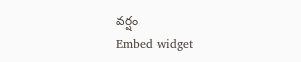వర్షం
Embed widget